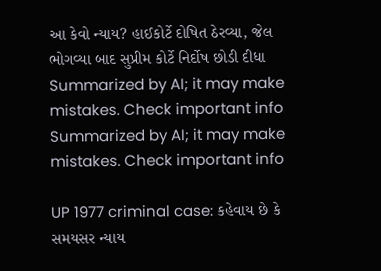આ કેવો ન્યાય? હાઈકોર્ટે દોષિત ઠેરવ્યા, જેલ ભોગવ્યા બાદ સુપ્રીમ કોર્ટે નિર્દોષ છોડી દીધા
Summarized by AI; it may make mistakes. Check important info
Summarized by AI; it may make mistakes. Check important info

UP 1977 criminal case: કહેવાય છે કે સમયસર ન્યાય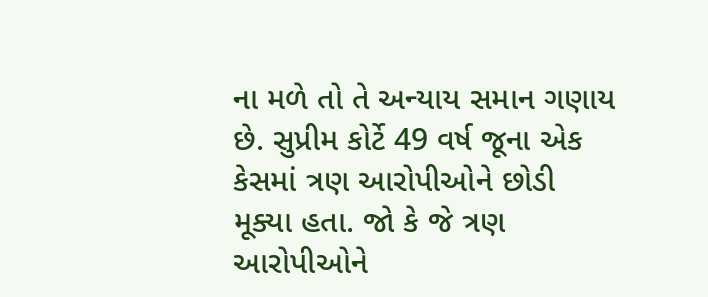ના મળે તો તે અન્યાય સમાન ગણાય છે. સુપ્રીમ કોર્ટે 49 વર્ષ જૂના એક કેસમાં ત્રણ આરોપીઓને છોડી મૂક્યા હતા. જો કે જે ત્રણ આરોપીઓને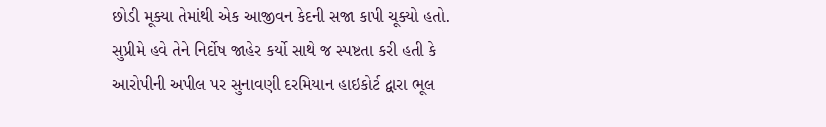છોડી મૂક્યા તેમાંથી એક આજીવન કેદની સજા કાપી ચૂક્યો હતો. સુપ્રીમે હવે તેને નિર્દોષ જાહેર કર્યો સાથે જ સ્પષ્ટતા કરી હતી કે આરોપીની અપીલ પર સુનાવણી દરમિયાન હાઇકોર્ટ દ્વારા ભૂલ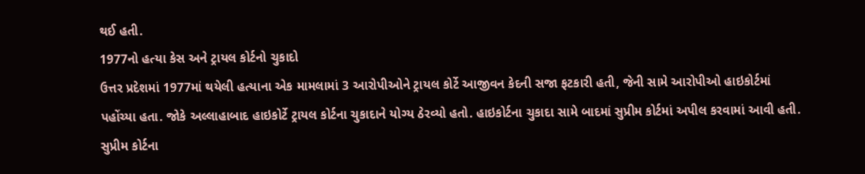થઈ હતી.
1977નો હત્યા કેસ અને ટ્રાયલ કોર્ટનો ચુકાદો
ઉત્તર પ્રદેશમાં 1977માં થયેલી હત્યાના એક મામલામાં 3 આરોપીઓને ટ્રાયલ કોર્ટે આજીવન કેદની સજા ફટકારી હતી, જેની સામે આરોપીઓ હાઇકોર્ટમાં પહોંચ્યા હતા. જોકે અલ્લાહાબાદ હાઇકોર્ટે ટ્રાયલ કોર્ટના ચુકાદાને યોગ્ય ઠેરવ્યો હતો. હાઇકોર્ટના ચુકાદા સામે બાદમાં સુપ્રીમ કોર્ટમાં અપીલ કરવામાં આવી હતી. સુપ્રીમ કોર્ટના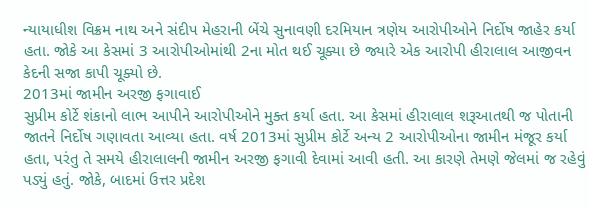ન્યાયાધીશ વિક્રમ નાથ અને સંદીપ મેહરાની બેંચે સુનાવણી દરમિયાન ત્રણેય આરોપીઓને નિર્દોષ જાહેર કર્યા હતા. જોકે આ કેસમાં 3 આરોપીઓમાંથી 2ના મોત થઈ ચૂક્યા છે જ્યારે એક આરોપી હીરાલાલ આજીવન કેદની સજા કાપી ચૂક્યો છે.
2013માં જામીન અરજી ફગાવાઈ
સુપ્રીમ કોર્ટે શંકાનો લાભ આપીને આરોપીઓને મુક્ત કર્યા હતા. આ કેસમાં હીરાલાલ શરૂઆતથી જ પોતાની જાતને નિર્દોષ ગણાવતા આવ્યા હતા. વર્ષ 2013માં સુપ્રીમ કોર્ટે અન્ય 2 આરોપીઓના જામીન મંજૂર કર્યા હતા, પરંતુ તે સમયે હીરાલાલની જામીન અરજી ફગાવી દેવામાં આવી હતી. આ કારણે તેમણે જેલમાં જ રહેવું પડ્યું હતું. જોકે, બાદમાં ઉત્તર પ્રદેશ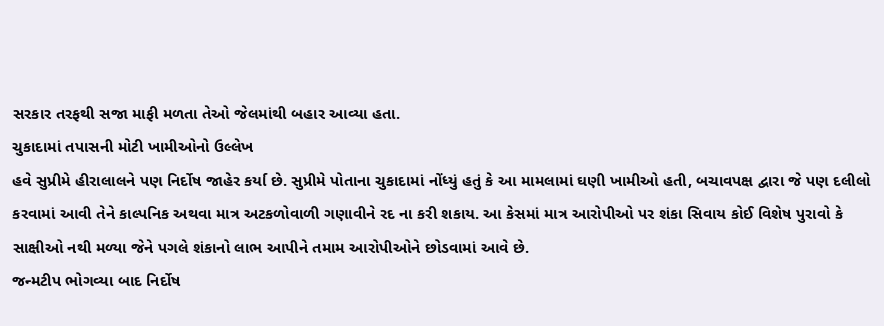સરકાર તરફથી સજા માફી મળતા તેઓ જેલમાંથી બહાર આવ્યા હતા.
ચુકાદામાં તપાસની મોટી ખામીઓનો ઉલ્લેખ
હવે સુપ્રીમે હીરાલાલને પણ નિર્દોષ જાહેર કર્યા છે. સુપ્રીમે પોતાના ચુકાદામાં નોંધ્યું હતું કે આ મામલામાં ઘણી ખામીઓ હતી, બચાવપક્ષ દ્વારા જે પણ દલીલો કરવામાં આવી તેને કાલ્પનિક અથવા માત્ર અટકળોવાળી ગણાવીને રદ ના કરી શકાય. આ કેસમાં માત્ર આરોપીઓ પર શંકા સિવાય કોઈ વિશેષ પુરાવો કે સાક્ષીઓ નથી મળ્યા જેને પગલે શંકાનો લાભ આપીને તમામ આરોપીઓને છોડવામાં આવે છે.
જન્મટીપ ભોગવ્યા બાદ નિર્દોષ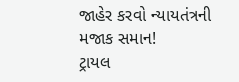જાહેર કરવો ન્યાયતંત્રની મજાક સમાન!
ટ્રાયલ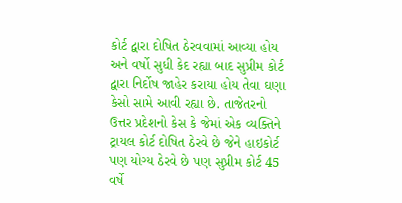કોર્ટ દ્વારા દોષિત ઠેરવવામાં આવ્યા હોય અને વર્ષો સુધી કેદ રહ્યા બાદ સુપ્રીમ કોર્ટ દ્વારા નિર્દોષ જાહેર કરાયા હોય તેવા ઘણા કેસો સામે આવી રહ્યા છે. તાજેતરનો ઉત્તર પ્રદેશનો કેસ કે જેમાં એક વ્યક્તિને ટ્રાયલ કોર્ટ દોષિત ઠેરવે છે જેને હાઇકોર્ટ પણ યોગ્ય ઠેરવે છે પણ સુપ્રીમ કોર્ટ 45 વર્ષે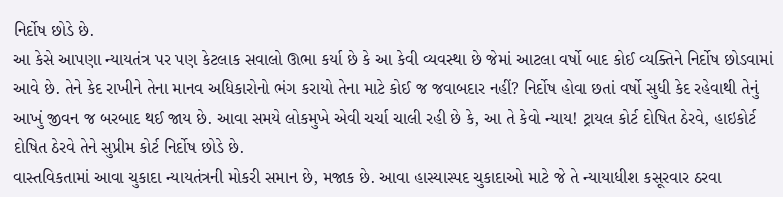નિર્દોષ છોડે છે.
આ કેસે આપણા ન્યાયતંત્ર પર પણ કેટલાક સવાલો ઊભા કર્યા છે કે આ કેવી વ્યવસ્થા છે જેમાં આટલા વર્ષો બાદ કોઈ વ્યક્તિને નિર્દોષ છોડવામાં આવે છે. તેને કેદ રાખીને તેના માનવ અધિકારોનો ભંગ કરાયો તેના માટે કોઈ જ જવાબદાર નહીં? નિર્દોષ હોવા છતાં વર્ષો સુધી કેદ રહેવાથી તેનું આખું જીવન જ બરબાદ થઈ જાય છે. આવા સમયે લોકમુખે એવી ચર્ચા ચાલી રહી છે કે, આ તે કેવો ન્યાય! ટ્રાયલ કોર્ટ દોષિત ઠેરવે, હાઇકોર્ટ દોષિત ઠેરવે તેને સુપ્રીમ કોર્ટ નિર્દોષ છોડે છે.
વાસ્તવિકતામાં આવા ચુકાદા ન્યાયતંત્રની મોકરી સમાન છે, મજાક છે. આવા હાસ્યાસ્પદ ચુકાદાઓ માટે જે તે ન્યાયાધીશ કસૂરવાર ઠરવા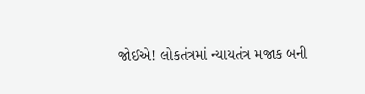જોઈએ! લોકતંત્રમાં ન્યાયતંત્ર મજાક બની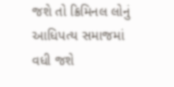જશે તો ક્રિમિનલ લોનું આધિપત્ય સમાજમાં વધી જશે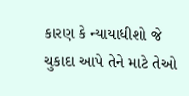કારણ કે ન્યાયાધીશો જે ચુકાદા આપે તેને માટે તેઓ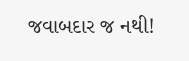જવાબદાર જ નથી!